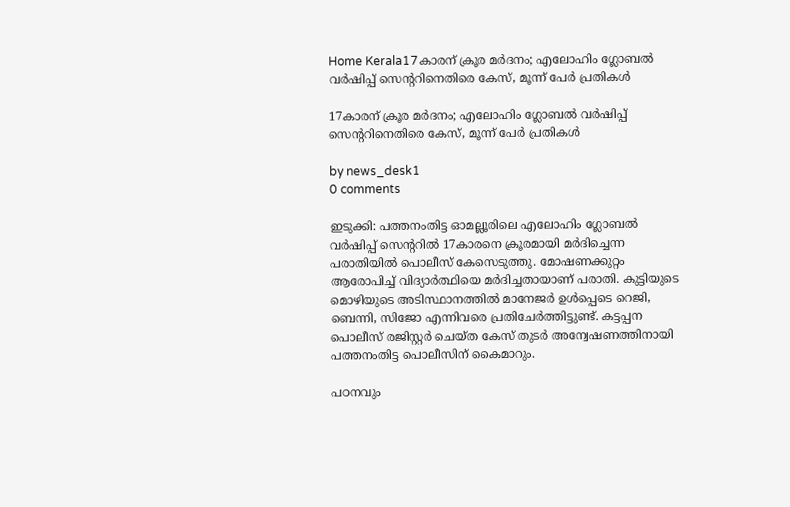Home Kerala17കാരന് ക്രൂര മർദനം; എലോഹിം ഗ്ലോബൽ വർഷിപ്പ് സെന്ററിനെതിരെ കേസ്, മൂന്ന് പേർ പ്രതികൾ

17കാരന് ക്രൂര മർദനം; എലോഹിം ഗ്ലോബൽ വർഷിപ്പ് സെന്ററിനെതിരെ കേസ്, മൂന്ന് പേർ പ്രതികൾ

by news_desk1
0 comments

ഇടുക്കി: പത്തനംതിട്ട ഓമല്ലൂരിലെ എലോഹിം ഗ്ലോബൽ വർഷിപ്പ് സെന്ററിൽ 17കാരനെ ക്രൂരമായി മർദിച്ചെന്ന പരാതിയിൽ പൊലീസ് കേസെടുത്തു. മോഷണക്കുറ്റം ആരോപിച്ച് വിദ്യാർത്ഥിയെ മർദിച്ചതായാണ് പരാതി. കുട്ടിയുടെ മൊഴിയുടെ അടിസ്ഥാനത്തിൽ മാനേജർ ഉൾപ്പെടെ റെജി, ബെന്നി, സിജോ എന്നിവരെ പ്രതിചേർത്തിട്ടുണ്ട്. കട്ടപ്പന പൊലീസ് രജിസ്റ്റർ ചെയ്ത കേസ് തുടർ അന്വേഷണത്തിനായി പത്തനംതിട്ട പൊലീസിന് കൈമാറും.

പഠനവും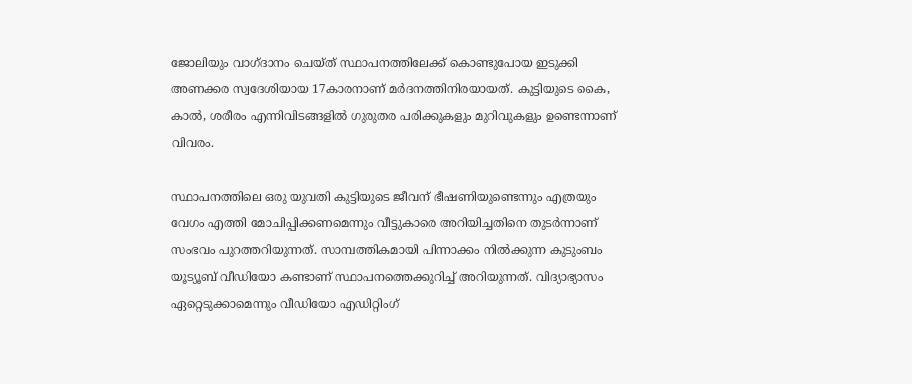ജോലിയും വാഗ്ദാനം ചെയ്ത് സ്ഥാപനത്തിലേക്ക് കൊണ്ടുപോയ ഇടുക്കി അണക്കര സ്വദേശിയായ 17കാരനാണ് മർദനത്തിനിരയായത്. കുട്ടിയുടെ കൈ, കാൽ, ശരീരം എന്നിവിടങ്ങളിൽ ഗുരുതര പരിക്കുകളും മുറിവുകളും ഉണ്ടെന്നാണ് വിവരം.

സ്ഥാപനത്തിലെ ഒരു യുവതി കുട്ടിയുടെ ജീവന് ഭീഷണിയുണ്ടെന്നും എത്രയും വേഗം എത്തി മോചിപ്പിക്കണമെന്നും വീട്ടുകാരെ അറിയിച്ചതിനെ തുടർന്നാണ് സംഭവം പുറത്തറിയുന്നത്. സാമ്പത്തികമായി പിന്നാക്കം നിൽക്കുന്ന കുടുംബം യൂട്യൂബ് വീഡിയോ കണ്ടാണ് സ്ഥാപനത്തെക്കുറിച്ച് അറിയുന്നത്. വിദ്യാഭ്യാസം ഏറ്റെടുക്കാമെന്നും വീഡിയോ എഡിറ്റിംഗ്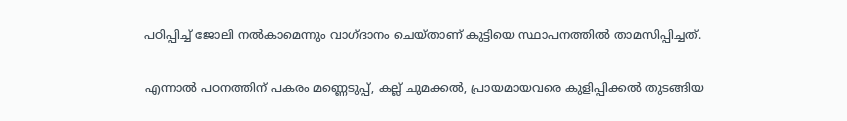പഠിപ്പിച്ച് ജോലി നൽകാമെന്നും വാഗ്ദാനം ചെയ്താണ് കുട്ടിയെ സ്ഥാപനത്തിൽ താമസിപ്പിച്ചത്.

എന്നാൽ പഠനത്തിന് പകരം മണ്ണെടുപ്പ്, കല്ല് ചുമക്കൽ, പ്രായമായവരെ കുളിപ്പിക്കൽ തുടങ്ങിയ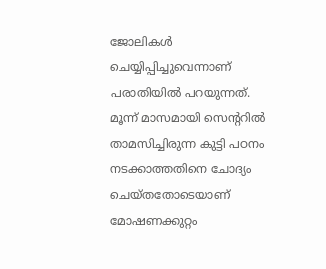ജോലികൾ ചെയ്യിപ്പിച്ചുവെന്നാണ് പരാതിയിൽ പറയുന്നത്. മൂന്ന് മാസമായി സെന്ററിൽ താമസിച്ചിരുന്ന കുട്ടി പഠനം നടക്കാത്തതിനെ ചോദ്യം ചെയ്തതോടെയാണ് മോഷണക്കുറ്റം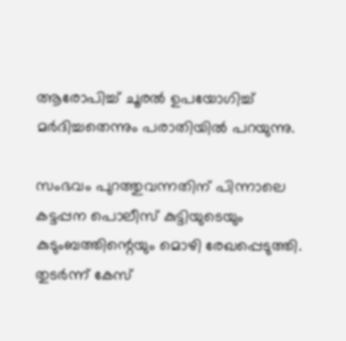ആരോപിച്ച് ചൂരൽ ഉപയോഗിച്ച് മർദിച്ചതെന്നും പരാതിയിൽ പറയുന്നു.

സംഭവം പുറത്തുവന്നതിന് പിന്നാലെ കട്ടപ്പന പൊലീസ് കുട്ടിയുടെയും കുടുംബത്തിന്റെയും മൊഴി രേഖപ്പെടുത്തി. തുടർന്ന് കേസ്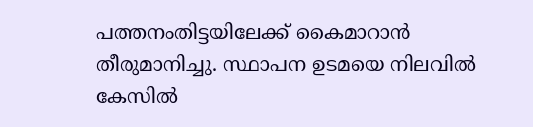പത്തനംതിട്ടയിലേക്ക് കൈമാറാൻ തീരുമാനിച്ചു. സ്ഥാപന ഉടമയെ നിലവിൽ കേസിൽ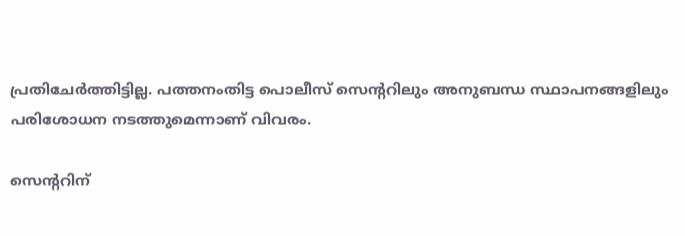പ്രതിചേർത്തിട്ടില്ല. പത്തനംതിട്ട പൊലീസ് സെന്ററിലും അനുബന്ധ സ്ഥാപനങ്ങളിലും പരിശോധന നടത്തുമെന്നാണ് വിവരം.

സെന്ററിന്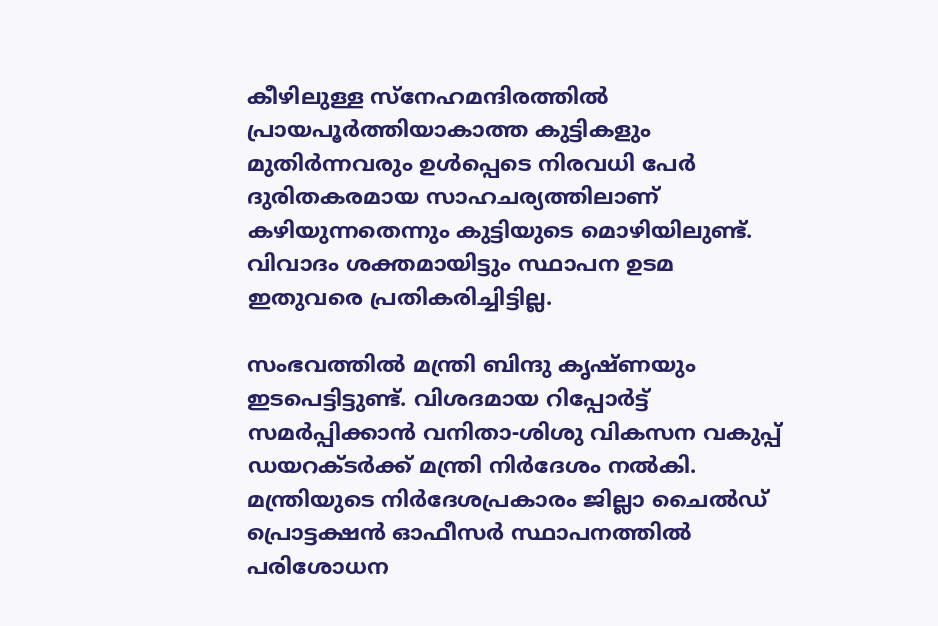കീഴിലുള്ള സ്നേഹമന്ദിരത്തിൽ പ്രായപൂർത്തിയാകാത്ത കുട്ടികളും മുതിർന്നവരും ഉൾപ്പെടെ നിരവധി പേർ ദുരിതകരമായ സാഹചര്യത്തിലാണ് കഴിയുന്നതെന്നും കുട്ടിയുടെ മൊഴിയിലുണ്ട്. വിവാദം ശക്തമായിട്ടും സ്ഥാപന ഉടമ ഇതുവരെ പ്രതികരിച്ചിട്ടില്ല.

സംഭവത്തിൽ മന്ത്രി ബിന്ദു കൃഷ്ണയും ഇടപെട്ടിട്ടുണ്ട്. വിശദമായ റിപ്പോർട്ട് സമർപ്പിക്കാൻ വനിതാ-ശിശു വികസന വകുപ്പ് ഡയറക്ടർക്ക് മന്ത്രി നിർദേശം നൽകി. മന്ത്രിയുടെ നിർദേശപ്രകാരം ജില്ലാ ചൈൽഡ് പ്രൊട്ടക്ഷൻ ഓഫീസർ സ്ഥാപനത്തിൽ പരിശോധന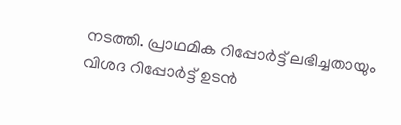നടത്തി. പ്രാഥമിക റിപ്പോർട്ട് ലഭിച്ചതായും വിശദ റിപ്പോർട്ട് ഉടൻ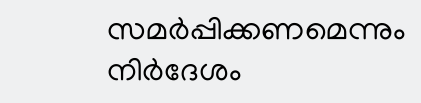സമർപ്പിക്കണമെന്നും നിർദേശം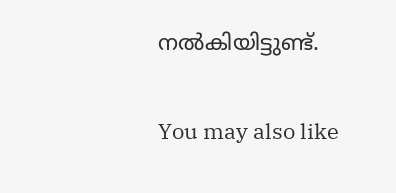നൽകിയിട്ടുണ്ട്.

You may also like